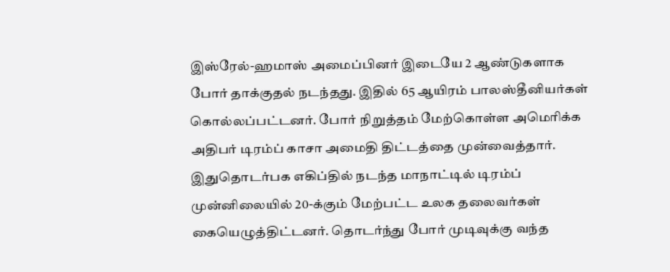இஸ்ரேல்-ஹமாஸ் அமைப்பினர் இடையே 2 ஆண்டுகளாக போர் தாக்குதல் நடந்தது. இதில் 65 ஆயிரம் பாலஸ்தீனியர்கள் கொல்லப்பட்டனர். போர் நிறுத்தம் மேற்கொள்ள அமெரிக்க அதிபர் டிரம்ப் காசா அமைதி திட்டத்தை முன்வைத்தார். இதுதொடர்பக எகிப்தில் நடந்த மாநாட்டில் டிரம்ப் முன்னிலையில் 20-க்கும் மேற்பட்ட உலக தலைவர்கள் கையெழுத்திட்டனர். தொடர்ந்து போர் முடிவுக்கு வந்த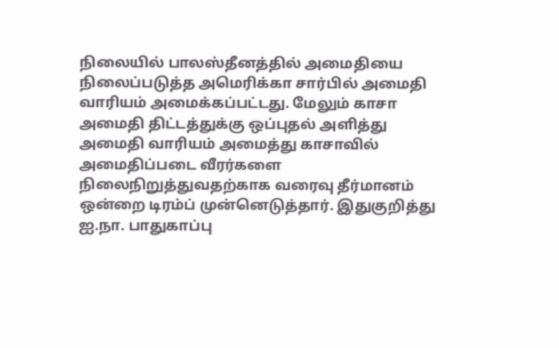நிலையில் பாலஸ்தீனத்தில் அமைதியை நிலைப்படுத்த அமெரிக்கா சார்பில் அமைதி வாரியம் அமைக்கப்பட்டது. மேலும் காசா அமைதி திட்டத்துக்கு ஒப்புதல் அளித்து அமைதி வாரியம் அமைத்து காசாவில் அமைதிப்படை வீரர்களை நிலைநிறுத்துவதற்காக வரைவு தீர்மானம் ஒன்றை டிரம்ப் முன்னெடுத்தார். இதுகுறித்து ஐ.நா. பாதுகாப்பு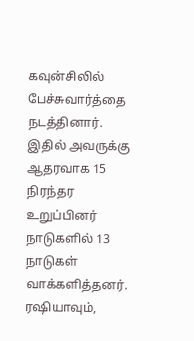கவுன்சிலில் பேச்சுவார்த்தை நடத்தினார். இதில் அவருக்கு ஆதரவாக 15 நிரந்தர உறுப்பினர் நாடுகளில் 13 நாடுகள் வாக்களித்தனர். ரஷியாவும்,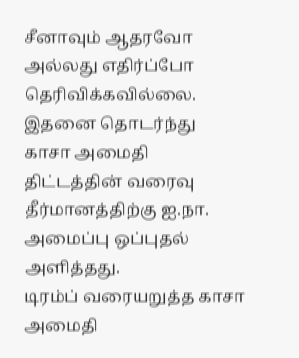சீனாவும் ஆதரவோ அல்லது எதிர்ப்போ தெரிவிக்கவில்லை. இதனை தொடர்ந்து காசா அமைதி திட்டத்தின் வரைவு தீர்மானத்திற்கு ஐ.நா. அமைப்பு ஒப்புதல் அளித்தது.
டிரம்ப் வரையறுத்த காசா அமைதி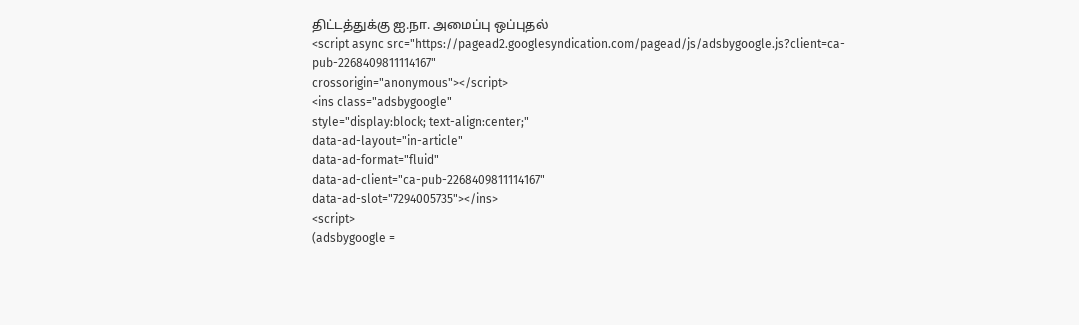திட்டத்துக்கு ஐ.நா. அமைப்பு ஒப்புதல்
<script async src="https://pagead2.googlesyndication.com/pagead/js/adsbygoogle.js?client=ca-pub-2268409811114167"
crossorigin="anonymous"></script>
<ins class="adsbygoogle"
style="display:block; text-align:center;"
data-ad-layout="in-article"
data-ad-format="fluid"
data-ad-client="ca-pub-2268409811114167"
data-ad-slot="7294005735"></ins>
<script>
(adsbygoogle =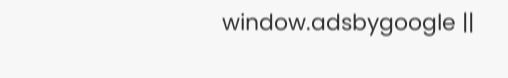window.adsbygoogle ||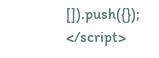[]).push({});
</script>